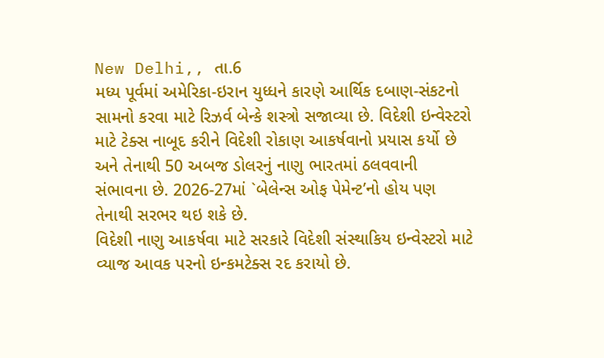New Delhi,, તા.6
મધ્ય પૂર્વમાં અમેરિકા-ઇરાન યુધ્ધને કારણે આર્થિક દબાણ-સંકટનો સામનો કરવા માટે રિઝર્વ બેન્કે શસ્ત્રો સજાવ્યા છે. વિદેશી ઇન્વેસ્ટરો માટે ટેક્સ નાબૂદ કરીને વિદેશી રોકાણ આકર્ષવાનો પ્રયાસ કર્યો છે અને તેનાથી 50 અબજ ડોલરનું નાણુ ભારતમાં ઠલવવાની સંભાવના છે. 2026-27માં `બેલેન્સ ઓફ પેમેન્ટ’નો હોય પણ તેનાથી સરભર થઇ શકે છે.
વિદેશી નાણુ આકર્ષવા માટે સરકારે વિદેશી સંસ્થાકિય ઇન્વેસ્ટરો માટે વ્યાજ આવક પરનો ઇન્કમટેક્સ રદ કરાયો છે.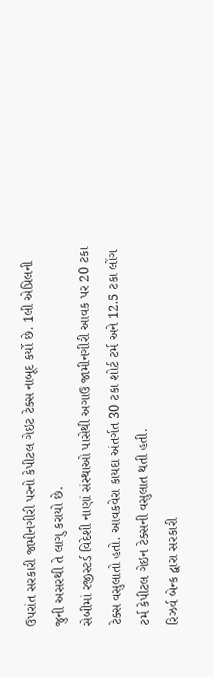ઉપરાંત સરકારી જામીનગીરી પરનો કેપીટલ ગેઇટ ટેક્સ નાબૂદ કર્યો છે. 1લી એપ્રિલની જુની અસરથી તે લાગુ કરાયો છે.
સેબીમાં રજીસ્ટર્ડ વિદેશી નાણાં સંસ્થાઓ પાસેથી અગાઉ જામીનગીરી આવક પર 20 ટકા ટેક્સ વસુલાતો હતો. આવકવેરા કાયદા અંતર્ગત 30 ટકા શોર્ટ ટર્મ અને 12.5 ટકા લોંગ ટર્મ કેપીટલ ગેઇન ટેક્સની વસુલાત થતી હતી.
રિઝર્વ બેન્ક દ્વારા સરકારી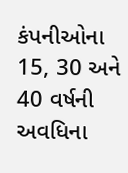કંપનીઓના 15, 30 અને 40 વર્ષની અવધિના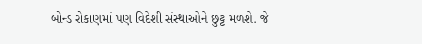બોન્ડ રોકાણમાં પણ વિદેશી સંસ્થાઓને છુટ્ટ મળશે. જે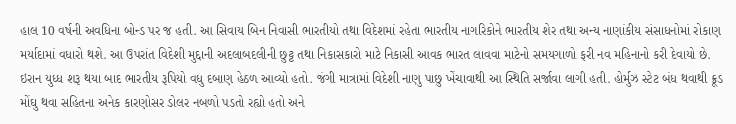હાલ 10 વર્ષની અવધિના બોન્ડ પર જ હતી. આ સિવાય બિન નિવાસી ભારતીયો તથા વિદેશમાં રહેતા ભારતીય નાગરિકોને ભારતીય શેર તથા અન્ય નાણાંકીય સંસાધનોમાં રોકાણ મર્યાદામાં વધારો થશે. આ ઉપરાંત વિદેશી મુદ્દાની અદલાબદલીની છુટ્ટ તથા નિકાસકારો માટે નિકાસી આવક ભારત લાવવા માટેનો સમયગાળો ફરી નવ મહિનાનો કરી દેવાયો છે.
ઇરાન યુધ્ધ શરૂ થયા બાદ ભારતીય રૂપિયો વધુ દબાણ હેઠળ આવ્યો હતો. જંગી માત્રામાં વિદેશી નાણુ પાછુ ખેંચાવાથી આ સ્થિતિ સર્જાવા લાગી હતી. હોર્મુઝ સ્ટેટ બંધ થવાથી ક્રૂડ મોંઘુ થવા સહિતના અનેક કારણોસર ડોલર નબળો પડતો રહ્યો હતો અને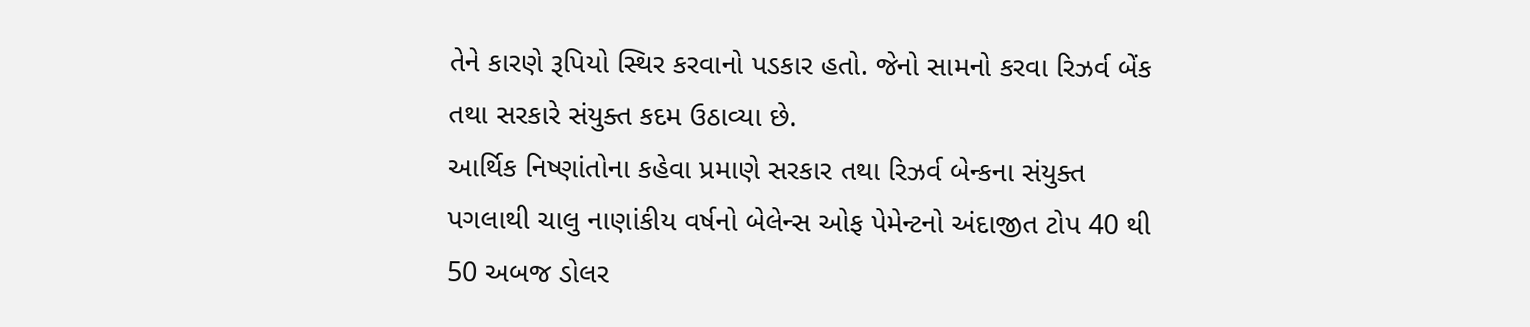તેને કારણે રૂપિયો સ્થિર કરવાનો પડકાર હતો. જેનો સામનો કરવા રિઝર્વ બેંક તથા સરકારે સંયુક્ત કદમ ઉઠાવ્યા છે.
આર્થિક નિષ્ણાંતોના કહેવા પ્રમાણે સરકાર તથા રિઝર્વ બેન્કના સંયુક્ત પગલાથી ચાલુ નાણાંકીય વર્ષનો બેલેન્સ ઓફ પેમેન્ટનો અંદાજીત ટોપ 40 થી 50 અબજ ડોલર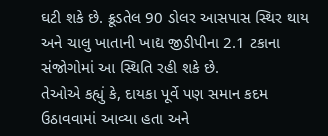ઘટી શકે છે. ક્રૂડતેલ 90 ડોલર આસપાસ સ્થિર થાય અને ચાલુ ખાતાની ખાદ્ય જીડીપીના 2.1 ટકાના સંજોગોમાં આ સ્થિતિ રહી શકે છે.
તેઓએ કહ્યું કે, દાયકા પૂર્વે પણ સમાન કદમ ઉઠાવવામાં આવ્યા હતા અને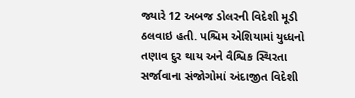જ્યારે 12 અબજ ડોલરની વિદેશી મૂડી ઠલવાઇ હતી. પશ્ચિમ એશિયામાં યુધ્ધનો તણાવ દુર થાય અને વૈશ્વિક સ્થિરતા સર્જાવાના સંજોગોમાં અંદાજીત વિદેશી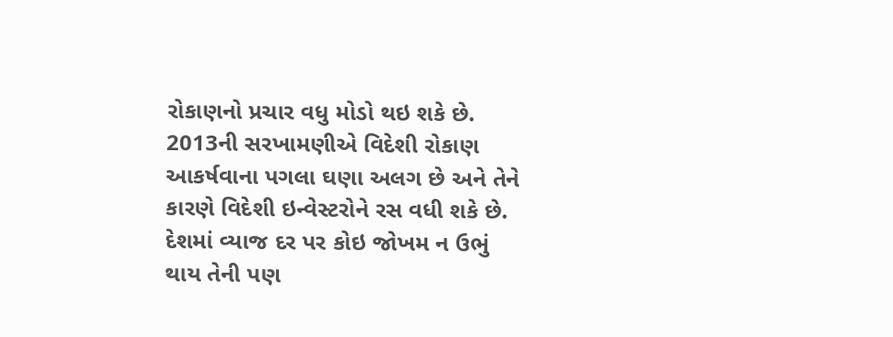રોકાણનો પ્રચાર વધુ મોડો થઇ શકે છે.
2013ની સરખામણીએ વિદેશી રોકાણ આકર્ષવાના પગલા ઘણા અલગ છે અને તેને કારણે વિદેશી ઇન્વેસ્ટરોને રસ વધી શકે છે. દેશમાં વ્યાજ દર પર કોઇ જોખમ ન ઉભું થાય તેની પણ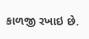કાળજી રખાઇ છે.